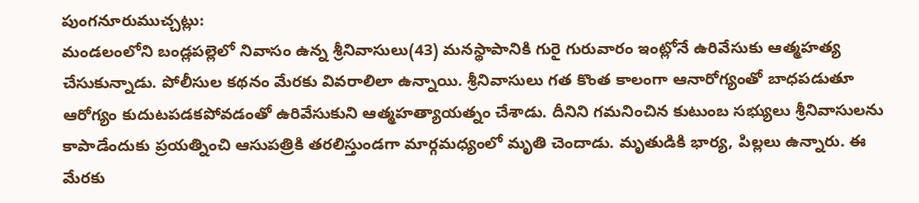పుంగనూరుముచ్చట్లు:
మండలంలోని బండ్లపల్లెలో నివాసం ఉన్న శ్రీనివాసులు(43) మనస్థాపానికి గురై గురువారం ఇంట్లోనే ఉరివేసుకు ఆత్మహత్య చేసుకున్నాడు. పోలీసుల కథనం మేరకు వివరాలిలా ఉన్నాయి. శ్రీనివాసులు గత కొంత కాలంగా ఆనారోగ్యంతో బాధపడుతూ ఆరోగ్యం కుదుటపడకపోవడంతో ఉరివేసుకుని ఆత్మహత్యాయత్నం చేశాడు. దీనిని గమనించిన కుటుంబ సభ్యులు శ్రీనివాసులను కాపాడేందుకు ప్రయత్నించి ఆసుపత్రికి తరలిస్తుండగా మార్గమధ్యంలో మృతి చెందాడు. మృతుడికి భార్య, పిల్లలు ఉన్నారు. ఈ మేరకు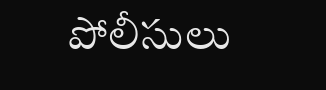పోలీసులు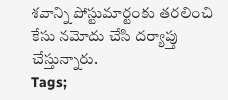శవాన్ని పోస్టుమార్టంకు తరలించి కేసు నమోదు చేసి దర్యాప్తు చేస్తున్నారు.
Tags;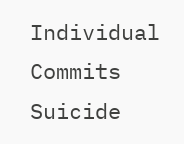Individual Commits Suicide